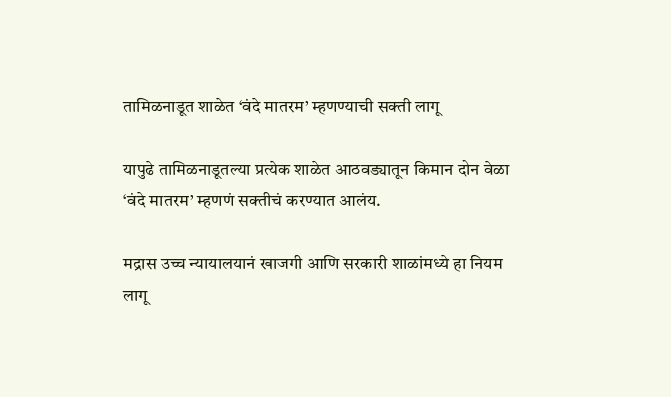तामिळनाडूत शाळेत ‘वंदे मातरम’ म्हणण्याची सक्ती लागू

यापुढे तामिळनाडूतल्या प्रत्येक शाळेत आठवड्यातून किमान दोन वेळा ‘वंदे मातरम’ म्हणणं सक्तीचं करण्यात आलंय.

मद्रास उच्च न्यायालयानं खाजगी आणि सरकारी शाळांमध्ये हा नियम लागू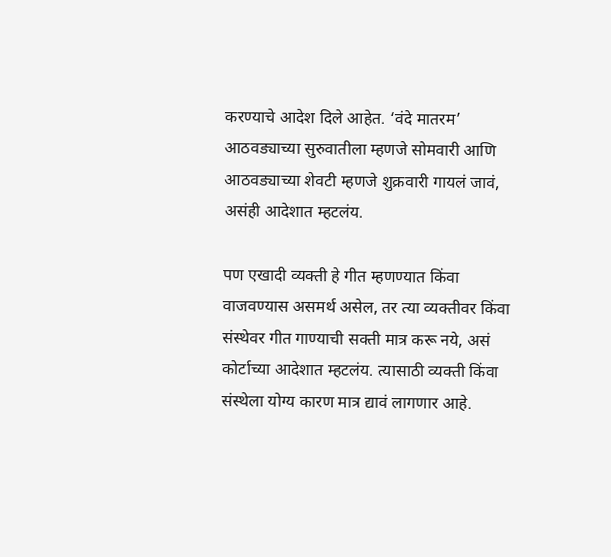करण्याचे आदेश दिले आहेत. ‘वंदे मातरम’ आठवड्याच्या सुरुवातीला म्हणजे सोमवारी आणि आठवड्याच्या शेवटी म्हणजे शुक्रवारी गायलं जावं, असंही आदेशात म्हटलंय.

पण एखादी व्यक्ती हे गीत म्हणण्यात किंवा वाजवण्यास असमर्थ असेल, तर त्या व्यक्तीवर किंवा संस्थेवर गीत गाण्याची सक्ती मात्र करू नये, असं कोर्टाच्या आदेशात म्हटलंय. त्यासाठी व्यक्ती किंवा संस्थेला योग्य कारण मात्र द्यावं लागणार आहे.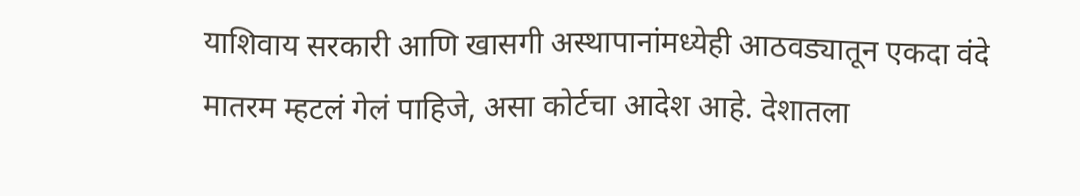याशिवाय सरकारी आणि खासगी अस्थापानांमध्येही आठवड्यातून एकदा वंदे मातरम म्हटलं गेलं पाहिजे, असा कोर्टचा आदेश आहे. देशातला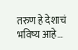तरुण हे देशाचं भविष्य आहे…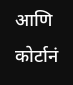आणि कोर्टानं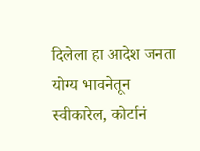दिलेला हा आदेश जनता योग्य भावनेतून स्वीकारेल, कोर्टानं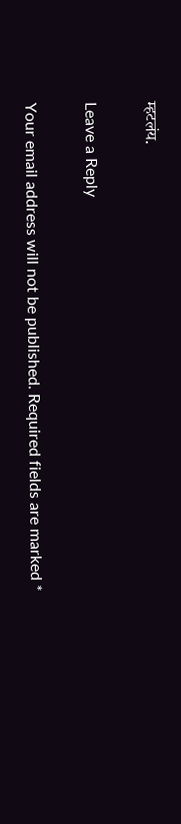म्हटलंय.

Leave a Reply

Your email address will not be published. Required fields are marked *